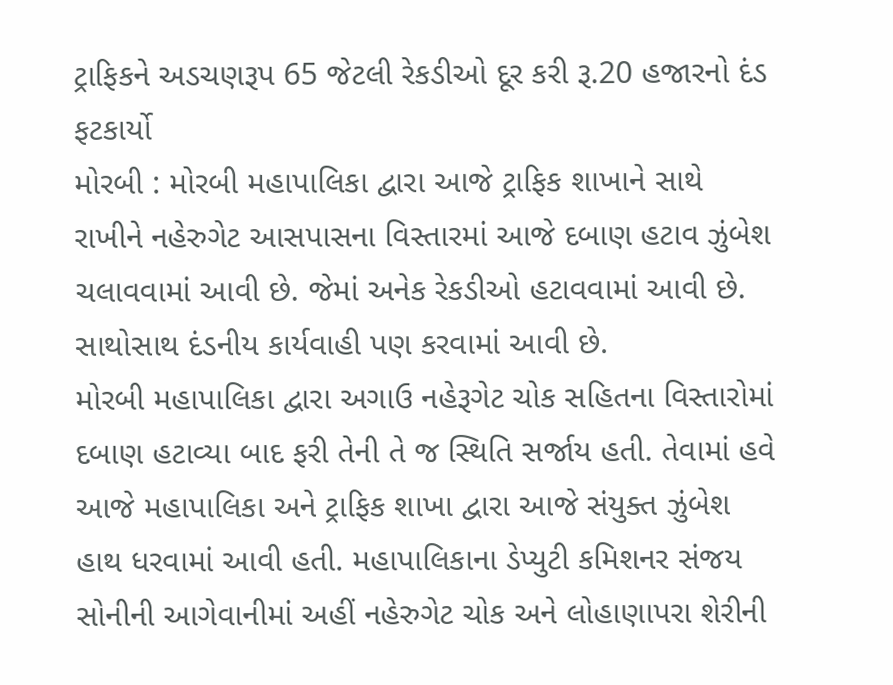ટ્રાફિકને અડચણરૂપ 65 જેટલી રેકડીઓ દૂર કરી રૂ.20 હજારનો દંડ ફટકાર્યો
મોરબી : મોરબી મહાપાલિકા દ્વારા આજે ટ્રાફિક શાખાને સાથે રાખીને નહેરુગેટ આસપાસના વિસ્તારમાં આજે દબાણ હટાવ ઝુંબેશ ચલાવવામાં આવી છે. જેમાં અનેક રેકડીઓ હટાવવામાં આવી છે. સાથોસાથ દંડનીય કાર્યવાહી પણ કરવામાં આવી છે.
મોરબી મહાપાલિકા દ્વારા અગાઉ નહેરૂગેટ ચોક સહિતના વિસ્તારોમાં દબાણ હટાવ્યા બાદ ફરી તેની તે જ સ્થિતિ સર્જાય હતી. તેવામાં હવે આજે મહાપાલિકા અને ટ્રાફિક શાખા દ્વારા આજે સંયુક્ત ઝુંબેશ હાથ ધરવામાં આવી હતી. મહાપાલિકાના ડેપ્યુટી કમિશનર સંજય સોનીની આગેવાનીમાં અહીં નહેરુગેટ ચોક અને લોહાણાપરા શેરીની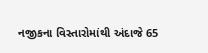નજીકના વિસ્તારોમાંથી અંદાજે 65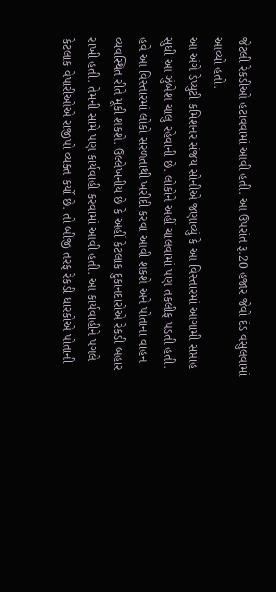જેટલી રેકડીઓ હટાવવામાં આવી હતી. આ ઉપરાંત રૂ.20 હજાર જેવો દંડ વસુલવામાં આવ્યો હતો.
આ અંગે ડેપ્યુટી કમિશનર સંજય સોનીએ જણાવ્યું કે આ વિસ્તારમાં આગામી સપ્તાહ સુધી આ ઝુંબેશ ચાલુ રહેવાની છે. લોકોને અહીં ચાલવામાં પણ તકલીફ પડતી હતી. હવે આ વિસ્તારમાં લોકો સરળતાથી ખરીદી કરવા આવી શકશે અને પોતાના વાહન વ્યવસ્થિત રીતે મૂકી શકશે. ઉલ્લેખનીય છે કે અહીં કેટલાક દુકાનદારોએ રેકડી બહાર રાખી હતી. તેમની સામે પણ કાર્યવાહી કરવામાં આવી હતી. આ કાર્યવાહીને પગલે કેટલાક વેપારીઓએ રાજીપો વ્યક્ત કર્યો છે. તો બીજી તરફ રેકડી ધારકોએ પોતાની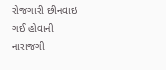રોજગારી છીનવાઇ ગઈ હોવાની નારાજગી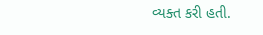વ્યક્ત કરી હતી.